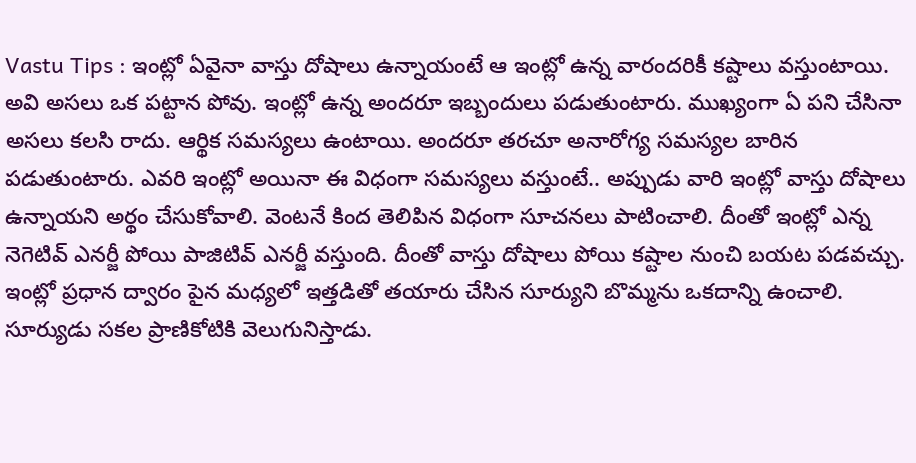Vastu Tips : ఇంట్లో ఏవైనా వాస్తు దోషాలు ఉన్నాయంటే ఆ ఇంట్లో ఉన్న వారందరికీ కష్టాలు వస్తుంటాయి. అవి అసలు ఒక పట్టాన పోవు. ఇంట్లో ఉన్న అందరూ ఇబ్బందులు పడుతుంటారు. ముఖ్యంగా ఏ పని చేసినా అసలు కలసి రాదు. ఆర్థిక సమస్యలు ఉంటాయి. అందరూ తరచూ అనారోగ్య సమస్యల బారిన పడుతుంటారు. ఎవరి ఇంట్లో అయినా ఈ విధంగా సమస్యలు వస్తుంటే.. అప్పుడు వారి ఇంట్లో వాస్తు దోషాలు ఉన్నాయని అర్థం చేసుకోవాలి. వెంటనే కింద తెలిపిన విధంగా సూచనలు పాటించాలి. దీంతో ఇంట్లో ఎన్న నెగెటివ్ ఎనర్జీ పోయి పాజిటివ్ ఎనర్జీ వస్తుంది. దీంతో వాస్తు దోషాలు పోయి కష్టాల నుంచి బయట పడవచ్చు.
ఇంట్లో ప్రధాన ద్వారం పైన మధ్యలో ఇత్తడితో తయారు చేసిన సూర్యుని బొమ్మను ఒకదాన్ని ఉంచాలి. సూర్యుడు సకల ప్రాణికోటికి వెలుగునిస్తాడు.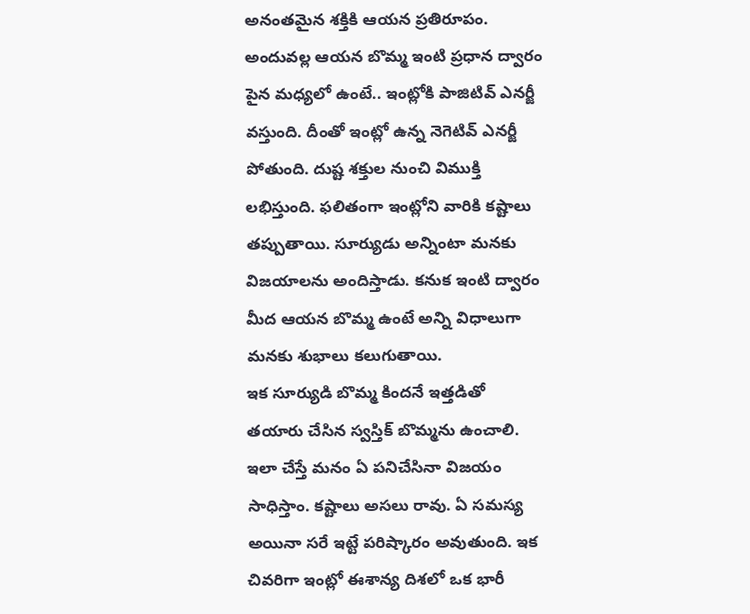అనంతమైన శక్తికి ఆయన ప్రతిరూపం. అందువల్ల ఆయన బొమ్మ ఇంటి ప్రధాన ద్వారం పైన మధ్యలో ఉంటే.. ఇంట్లోకి పాజిటివ్ ఎనర్జీ వస్తుంది. దీంతో ఇంట్లో ఉన్న నెగెటివ్ ఎనర్జీ పోతుంది. దుష్ట శక్తుల నుంచి విముక్తి లభిస్తుంది. ఫలితంగా ఇంట్లోని వారికి కష్టాలు తప్పుతాయి. సూర్యుడు అన్నింటా మనకు విజయాలను అందిస్తాడు. కనుక ఇంటి ద్వారం మీద ఆయన బొమ్మ ఉంటే అన్ని విధాలుగా మనకు శుభాలు కలుగుతాయి.
ఇక సూర్యుడి బొమ్మ కిందనే ఇత్తడితో తయారు చేసిన స్వస్తిక్ బొమ్మను ఉంచాలి. ఇలా చేస్తే మనం ఏ పనిచేసినా విజయం సాధిస్తాం. కష్టాలు అసలు రావు. ఏ సమస్య అయినా సరే ఇట్టే పరిష్కారం అవుతుంది. ఇక చివరిగా ఇంట్లో ఈశాన్య దిశలో ఒక భారీ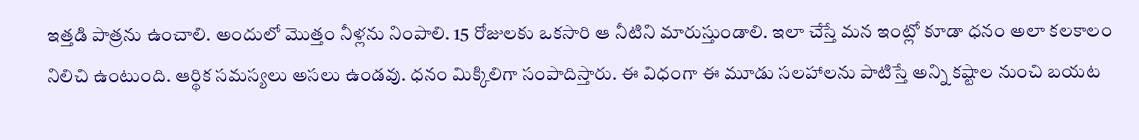ఇత్తడి పాత్రను ఉంచాలి. అందులో మొత్తం నీళ్లను నింపాలి. 15 రోజులకు ఒకసారి ఆ నీటిని మారుస్తుండాలి. ఇలా చేస్తే మన ఇంట్లో కూడా ధనం అలా కలకాలం నిలిచి ఉంటుంది. ఆర్థిక సమస్యలు అసలు ఉండవు. ధనం మిక్కిలిగా సంపాదిస్తారు. ఈ విధంగా ఈ మూడు సలహాలను పాటిస్తే అన్ని కష్టాల నుంచి బయట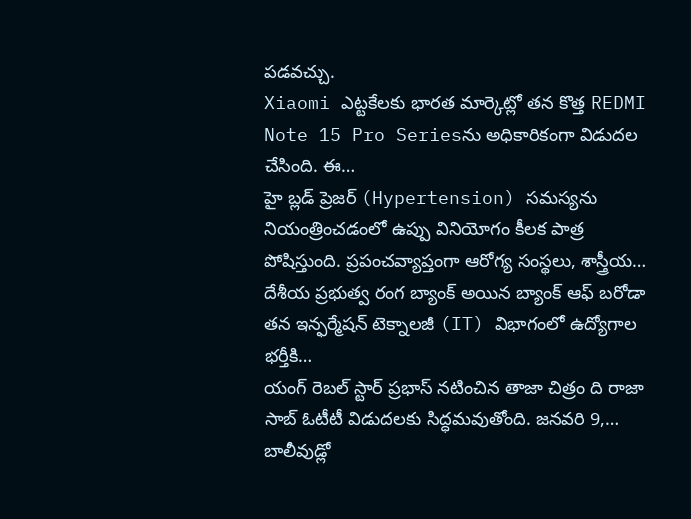పడవచ్చు.
Xiaomi ఎట్టకేలకు భారత మార్కెట్లో తన కొత్త REDMI Note 15 Pro Seriesను అధికారికంగా విడుదల చేసింది. ఈ…
హై బ్లడ్ ప్రెజర్ (Hypertension) సమస్యను నియంత్రించడంలో ఉప్పు వినియోగం కీలక పాత్ర పోషిస్తుంది. ప్రపంచవ్యాప్తంగా ఆరోగ్య సంస్థలు, శాస్త్రీయ…
దేశీయ ప్రభుత్వ రంగ బ్యాంక్ అయిన బ్యాంక్ ఆఫ్ బరోడా తన ఇన్ఫర్మేషన్ టెక్నాలజీ (IT) విభాగంలో ఉద్యోగాల భర్తీకి…
యంగ్ రెబల్ స్టార్ ప్రభాస్ నటించిన తాజా చిత్రం ది రాజా సాబ్ ఓటీటీ విడుదలకు సిద్ధమవుతోంది. జనవరి 9,…
బాలీవుడ్లో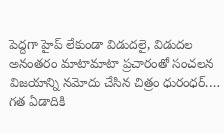పెద్దగా హైప్ లేకుండా విడుదలై, విడుదల అనంతరం మాటామాటా ప్రచారంతో సంచలన విజయాన్ని నమోదు చేసిన చిత్రం ధురంధర్.…
గత ఏడాదికి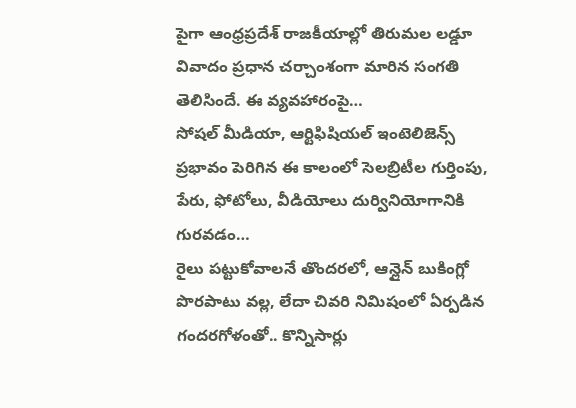పైగా ఆంధ్రప్రదేశ్ రాజకీయాల్లో తిరుమల లడ్డూ వివాదం ప్రధాన చర్చాంశంగా మారిన సంగతి తెలిసిందే. ఈ వ్యవహారంపై…
సోషల్ మీడియా, ఆర్టిఫిషియల్ ఇంటెలిజెన్స్ ప్రభావం పెరిగిన ఈ కాలంలో సెలబ్రిటీల గుర్తింపు, పేరు, ఫోటోలు, వీడియోలు దుర్వినియోగానికి గురవడం…
రైలు పట్టుకోవాలనే తొందరలో, ఆన్లైన్ బుకింగ్లో పొరపాటు వల్ల, లేదా చివరి నిమిషంలో ఏర్పడిన గందరగోళంతో.. కొన్నిసార్లు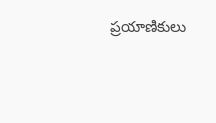ప్రయాణికులు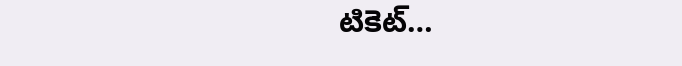టికెట్…